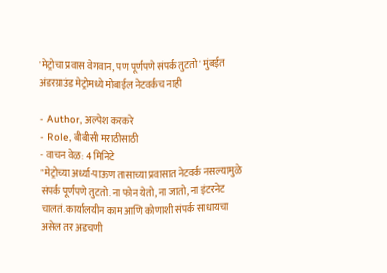'मेट्रोचा प्रवास वेगवान, पण पूर्णपणे संपर्क तुटतो' मुंबईत अंडरग्राउंड मेट्रोमध्ये मोबाईल नेटवर्कच नाही

- Author, अल्पेश करकरे
- Role, बीबीसी मराठीसाठी
- वाचन वेळ: 4 मिनिटे
"मेट्रोच्या अर्ध्या-पाऊण तासाच्या प्रवासात नेटवर्क नसल्यामुळे संपर्क पूर्णपणे तुटतो. ना फोन येतो, ना जातो, ना इंटरनेट चालतं. कार्यालयीन काम आणि कोणाशी संपर्क साधायचा असेल तर अडचणी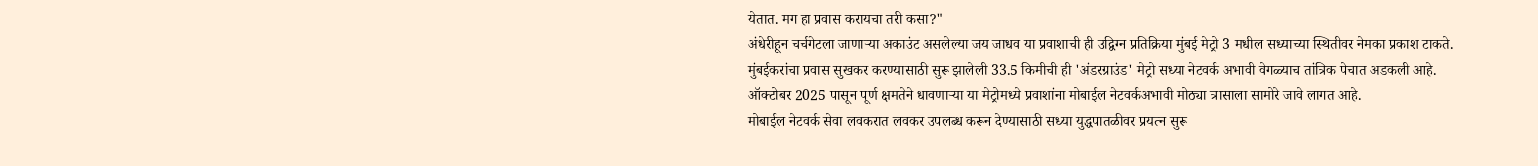येतात. मग हा प्रवास करायचा तरी कसा?"
अंधेरीहून चर्चगेटला जाणाऱ्या अकाउंट असलेल्या जय जाधव या प्रवाशाची ही उद्विग्न प्रतिक्रिया मुंबई मेट्रो 3 मधील सध्याच्या स्थितीवर नेमका प्रकाश टाकते.
मुंबईकरांचा प्रवास सुखकर करण्यासाठी सुरू झालेली 33.5 किमीची ही 'अंडरग्राउंड' मेट्रो सध्या नेटवर्क अभावी वेगळ्याच तांत्रिक पेचात अडकली आहे.
ऑक्टोबर 2025 पासून पूर्ण क्षमतेने धावणाऱ्या या मेट्रोमध्ये प्रवाशांना मोबाईल नेटवर्कअभावी मोठ्या त्रासाला सामोरे जावे लागत आहे.
मोबाईल नेटवर्क सेवा लवकरात लवकर उपलब्ध करून देण्यासाठी सध्या युद्धपातळीवर प्रयत्न सुरू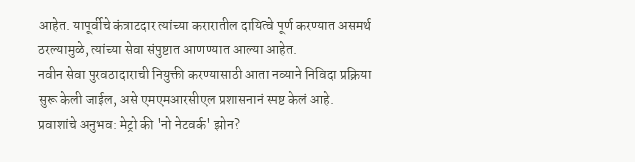आहेत. यापूर्वीचे कंत्राटदार त्यांच्या करारातील दायित्वे पूर्ण करण्यात असमर्थ ठरल्यामुळे, त्यांच्या सेवा संपुष्टात आणण्यात आल्या आहेत.
नवीन सेवा पुरवठादाराची नियुक्ती करण्यासाठी आता नव्याने निविदा प्रक्रिया सुरू केली जाईल, असे एमएमआरसीएल प्रशासनानं स्पष्ट केलं आहे.
प्रवाशांचे अनुभव: मेट्रो की 'नो नेटवर्क' झोन?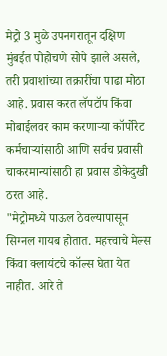मेट्रो 3 मुळे उपनगरातून दक्षिण मुंबईत पोहोचणे सोपे झाले असले, तरी प्रवाशांच्या तक्रारींचा पाढा मोठा आहे. प्रवास करत लॅपटॉप किंवा मोबाईलवर काम करणाऱ्या कॉर्पोरेट कर्मचाऱ्यांसाठी आणि सर्वच प्रवासी चाकरमान्यांसाठी हा प्रवास डोकेदुखी ठरत आहे.
"मेट्रोमध्ये पाऊल ठेवल्यापासून सिग्नल गायब होतात. महत्त्वाचे मेल्स किंवा क्लायंटचे कॉल्स घेता येत नाहीत. आरे ते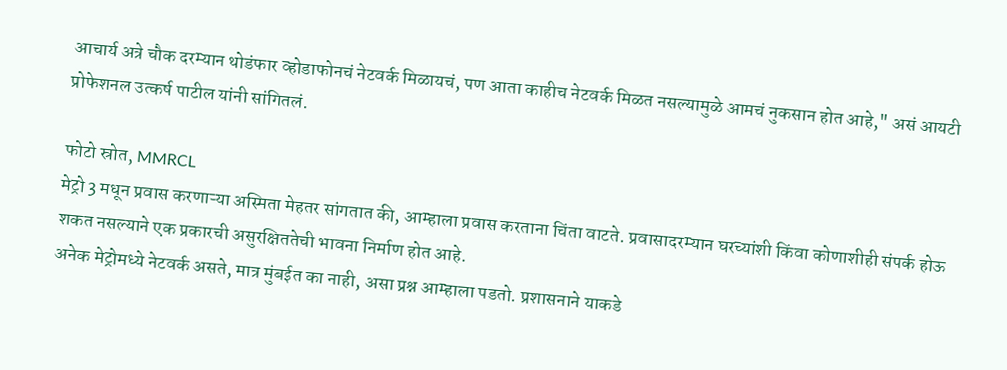आचार्य अत्रे चौक दरम्यान थोडंफार व्होडाफोनचं नेटवर्क मिळायचं, पण आता काहीच नेटवर्क मिळत नसल्यामुळे आमचं नुकसान होत आहे," असं आयटी प्रोफेशनल उत्कर्ष पाटील यांनी सांगितलं.

फोटो स्रोत, MMRCL
मेट्रो 3 मधून प्रवास करणाऱ्या अस्मिता मेहतर सांगतात की, आम्हाला प्रवास करताना चिंता वाटते. प्रवासादरम्यान घरच्यांशी किंवा कोणाशीही संपर्क होऊ शकत नसल्याने एक प्रकारची असुरक्षिततेची भावना निर्माण होत आहे.
अनेक मेट्रोमध्ये नेटवर्क असते, मात्र मुंबईत का नाही, असा प्रश्न आम्हाला पडतो. प्रशासनाने याकडे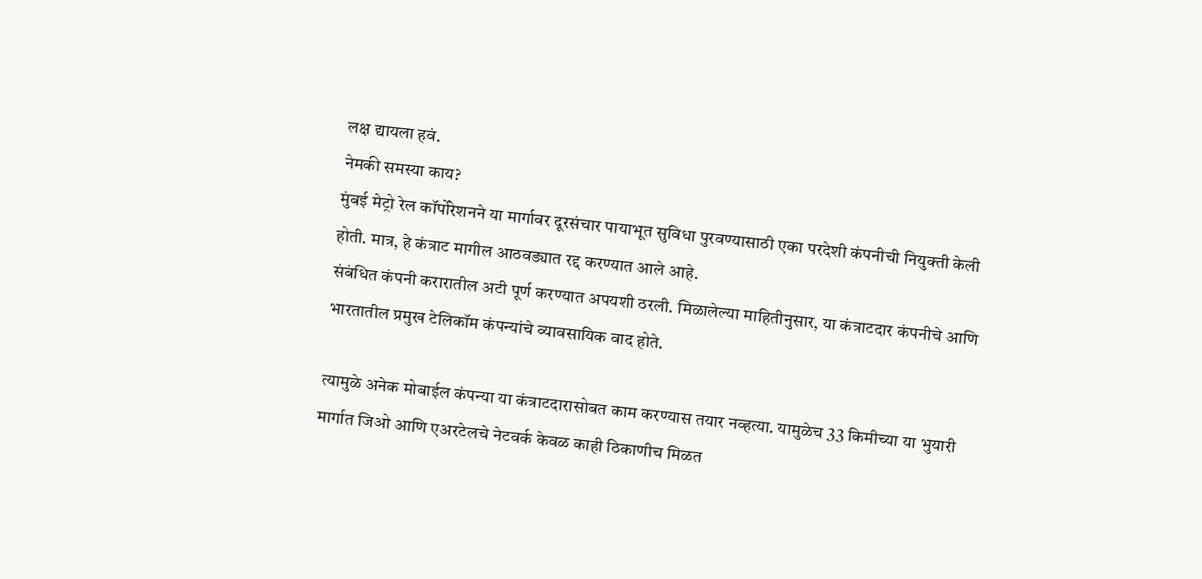लक्ष द्यायला हवं.
नेमकी समस्या काय?
मुंबई मेट्रो रेल कॉर्पोरेशनने या मार्गावर दूरसंचार पायाभूत सुविधा पुरवण्यासाठी एका परदेशी कंपनीची नियुक्ती केली होती. मात्र, हे कंत्राट मागील आठवड्यात रद्द करण्यात आले आहे.
संबंधित कंपनी करारातील अटी पूर्ण करण्यात अपयशी ठरली. मिळालेल्या माहितीनुसार, या कंत्राटदार कंपनीचे आणि भारतातील प्रमुख टेलिकॉम कंपन्यांचे व्यावसायिक वाद होते.

त्यामुळे अनेक मोबाईल कंपन्या या कंत्राटदारासोबत काम करण्यास तयार नव्हत्या. यामुळेच 33 किमीच्या या भुयारी मार्गात जिओ आणि एअरटेलचे नेटवर्क केवळ काही ठिकाणीच मिळत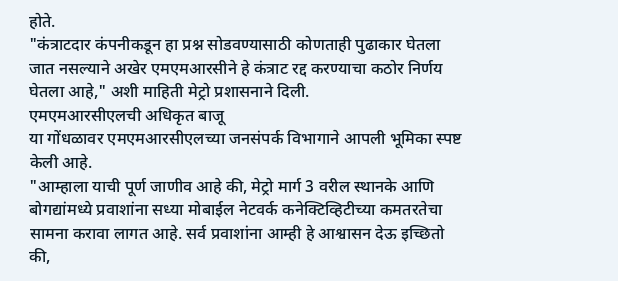होते.
"कंत्राटदार कंपनीकडून हा प्रश्न सोडवण्यासाठी कोणताही पुढाकार घेतला जात नसल्याने अखेर एमएमआरसीने हे कंत्राट रद्द करण्याचा कठोर निर्णय घेतला आहे," अशी माहिती मेट्रो प्रशासनाने दिली.
एमएमआरसीएलची अधिकृत बाजू
या गोंधळावर एमएमआरसीएलच्या जनसंपर्क विभागाने आपली भूमिका स्पष्ट केली आहे.
"आम्हाला याची पूर्ण जाणीव आहे की, मेट्रो मार्ग 3 वरील स्थानके आणि बोगद्यांमध्ये प्रवाशांना सध्या मोबाईल नेटवर्क कनेक्टिव्हिटीच्या कमतरतेचा सामना करावा लागत आहे. सर्व प्रवाशांना आम्ही हे आश्वासन देऊ इच्छितो की,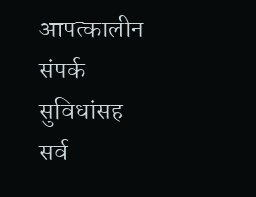आपत्कालीन संपर्क सुविधांसह सर्व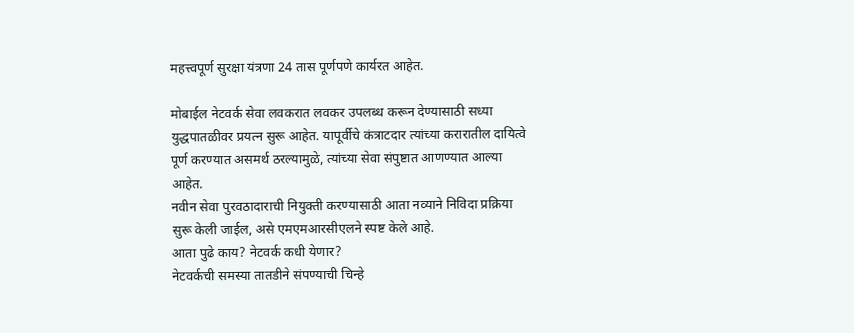महत्त्वपूर्ण सुरक्षा यंत्रणा 24 तास पूर्णपणे कार्यरत आहेत.

मोबाईल नेटवर्क सेवा लवकरात लवकर उपलब्ध करून देण्यासाठी सध्या युद्धपातळीवर प्रयत्न सुरू आहेत. यापूर्वीचे कंत्राटदार त्यांच्या करारातील दायित्वे पूर्ण करण्यात असमर्थ ठरल्यामुळे, त्यांच्या सेवा संपुष्टात आणण्यात आल्या आहेत.
नवीन सेवा पुरवठादाराची नियुक्ती करण्यासाठी आता नव्याने निविदा प्रक्रिया सुरू केली जाईल, असे एमएमआरसीएलने स्पष्ट केले आहे.
आता पुढे काय? नेटवर्क कधी येणार?
नेटवर्कची समस्या तातडीने संपण्याची चिन्हे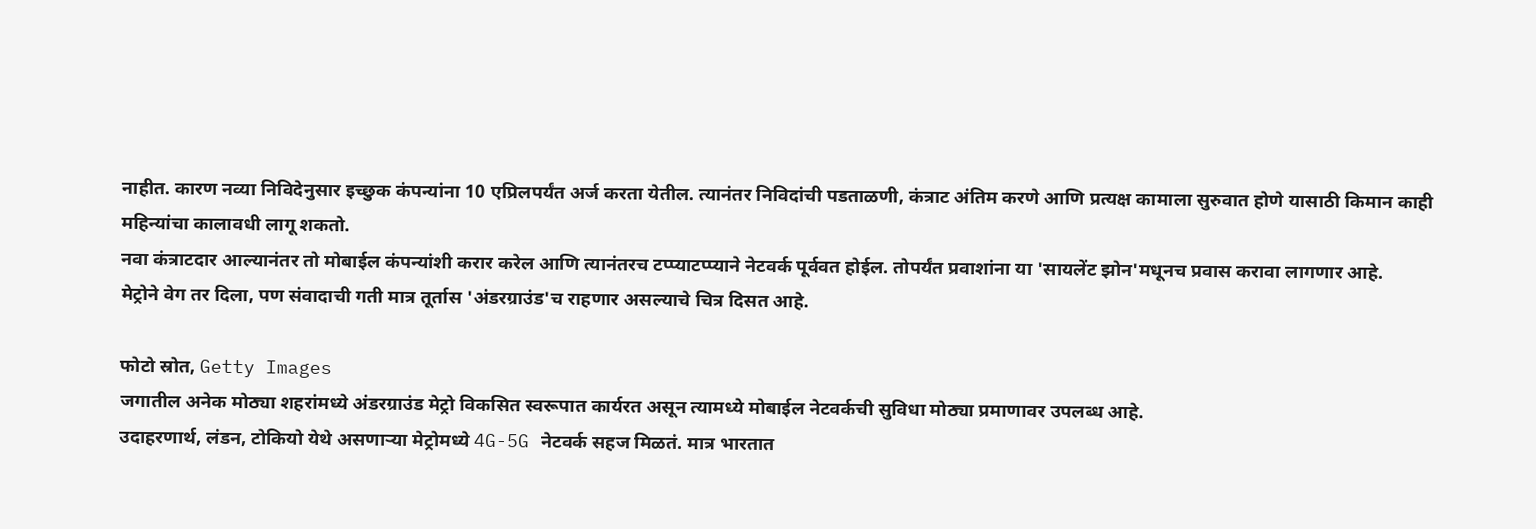नाहीत. कारण नव्या निविदेनुसार इच्छुक कंपन्यांना 10 एप्रिलपर्यंत अर्ज करता येतील. त्यानंतर निविदांची पडताळणी, कंत्राट अंतिम करणे आणि प्रत्यक्ष कामाला सुरुवात होणे यासाठी किमान काही महिन्यांचा कालावधी लागू शकतो.
नवा कंत्राटदार आल्यानंतर तो मोबाईल कंपन्यांशी करार करेल आणि त्यानंतरच टप्प्याटप्प्याने नेटवर्क पूर्ववत होईल. तोपर्यंत प्रवाशांना या 'सायलेंट झोन'मधूनच प्रवास करावा लागणार आहे.
मेट्रोने वेग तर दिला, पण संवादाची गती मात्र तूर्तास 'अंडरग्राउंड'च राहणार असल्याचे चित्र दिसत आहे.

फोटो स्रोत, Getty Images
जगातील अनेक मोठ्या शहरांमध्ये अंडरग्राउंड मेट्रो विकसित स्वरूपात कार्यरत असून त्यामध्ये मोबाईल नेटवर्कची सुविधा मोठ्या प्रमाणावर उपलब्ध आहे.
उदाहरणार्थ, लंडन, टोकियो येथे असणाऱ्या मेट्रोमध्ये 4G-5G नेटवर्क सहज मिळतं. मात्र भारतात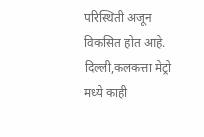परिस्थिती अजून विकसित होत आहे. दिल्ली,कलकत्ता मेट्रो मध्ये काही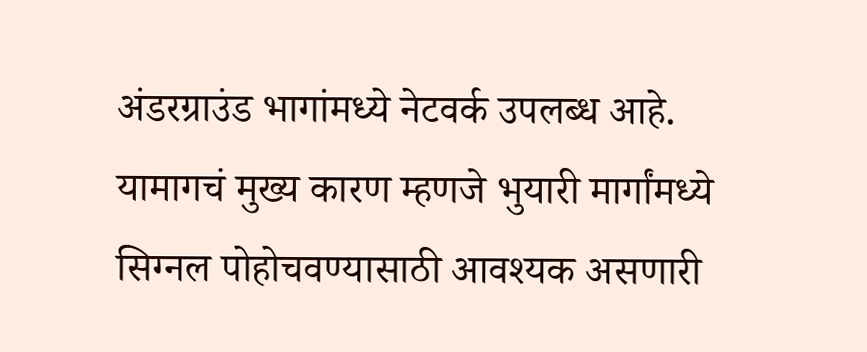अंडरग्राउंड भागांमध्ये नेटवर्क उपलब्ध आहे.
यामागचं मुख्य कारण म्हणजे भुयारी मार्गांमध्ये सिग्नल पोहोचवण्यासाठी आवश्यक असणारी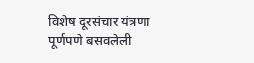विशेष दूरसंचार यंत्रणा पूर्णपणे बसवलेली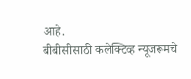आहे.
बीबीसीसाठी कलेक्टिव्ह न्यूजरूमचे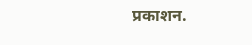प्रकाशन.